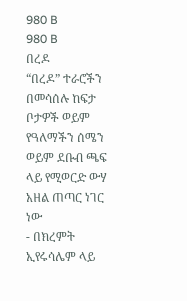980 B
980 B
በረዶ
“በረዶ” ተራሮችን በመሳሰሉ ከፍታ ቦታዎች ወይም የዓለማችን ሰሜን ወይም ደቡብ ጫፍ ላይ የሚወርድ ውሃ አዘል ጠጣር ነገር ነው
- በክረምት ኢየሩሳሌም ላይ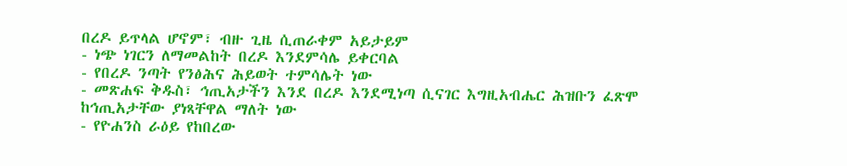በረዶ ይጥላል ሆኖም፣ ብዙ ጊዜ ሲጠራቀም አይታይም
- ነጭ ነገርን ለማመልከት በረዶ እንደምሳሌ ይቀርባል
- የበረዶ ንጣት የንፅሕና ሕይወት ተምሳሌት ነው
- መጽሐፍ ቅዱስ፣ ኅጢአታችን እንደ በረዶ እንደሚነጣ ሲናገር እግዚአብሔር ሕዝቡን ፈጽሞ ከኅጢአታቸው ያነጻቸዋል ማለት ነው
- የዮሐንስ ራዕይ የከበረው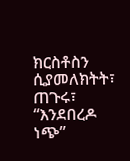ክርስቶስን ሲያመለክትት፣ ጠጉሩ፣ “እንደበረዶ ነጭ”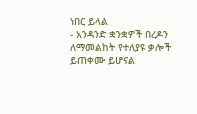ነበር ይላል
- አንዳንድ ቋንቋዎች በረዶን ለማመልከት የተለያዩ ቃሎች ይጠቀሙ ይሆናል